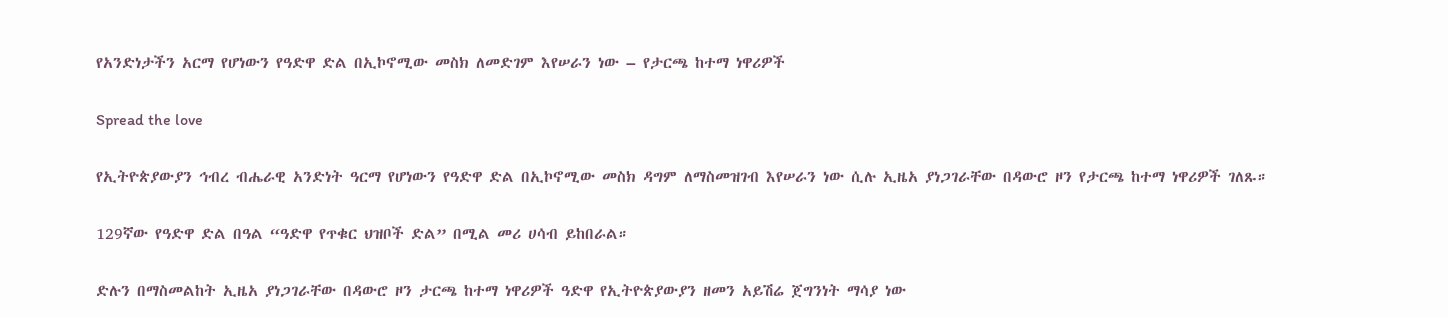የአንድነታችን አርማ የሆነውን የዓድዋ ድል በኢኮኖሚው መስክ ለመድገም እየሠራን ነው – የታርጫ ከተማ ነዋሪዎች

Spread the love

የኢትዮጵያውያን ኅብረ ብሔራዊ አንድነት ዓርማ የሆነውን የዓድዋ ድል በኢኮኖሚው መስክ ዳግም ለማስመዝገብ እየሠራን ነው ሲሉ ኢዜአ ያነጋገራቸው በዳውሮ ዞን የታርጫ ከተማ ነዋሪዎች ገለጹ።

129ኛው የዓድዋ ድል በዓል “ዓድዋ የጥቁር ህዝቦች ድል” በሚል መሪ ሀሳብ ይከበራል።

ድሉን በማስመልከት ኢዜአ ያነጋገራቸው በዳውሮ ዞን ታርጫ ከተማ ነዋሪዎች ዓድዋ የኢትዮጵያውያን ዘመን አይሽሬ ጀግንነት ማሳያ ነው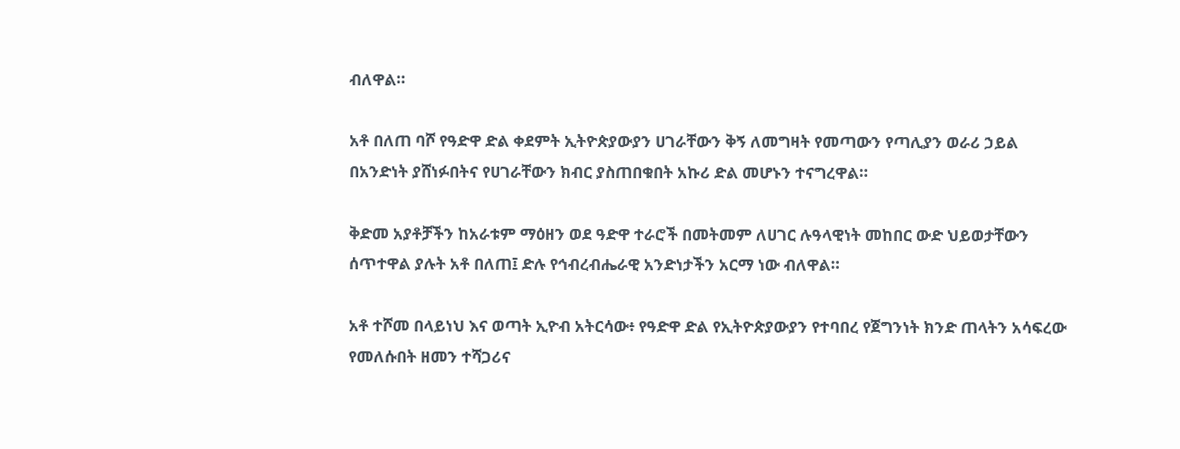ብለዋል።

አቶ በለጠ ባሾ የዓድዋ ድል ቀደምት ኢትዮጵያውያን ሀገራቸውን ቅኝ ለመግዛት የመጣውን የጣሊያን ወራሪ ኃይል በአንድነት ያሸነፉበትና የሀገራቸውን ክብር ያስጠበቁበት አኩሪ ድል መሆኑን ተናግረዋል።

ቅድመ አያቶቻችን ከአራቱም ማዕዘን ወደ ዓድዋ ተራሮች በመትመም ለሀገር ሉዓላዊነት መከበር ውድ ህይወታቸውን ሰጥተዋል ያሉት አቶ በለጠ፤ ድሉ የኅብረብሔራዊ አንድነታችን አርማ ነው ብለዋል።

አቶ ተሾመ በላይነህ እና ወጣት ኢዮብ አትርሳው፥ የዓድዋ ድል የኢትዮጵያውያን የተባበረ የጀግንነት ክንድ ጠላትን አሳፍረው የመለሱበት ዘመን ተሻጋሪና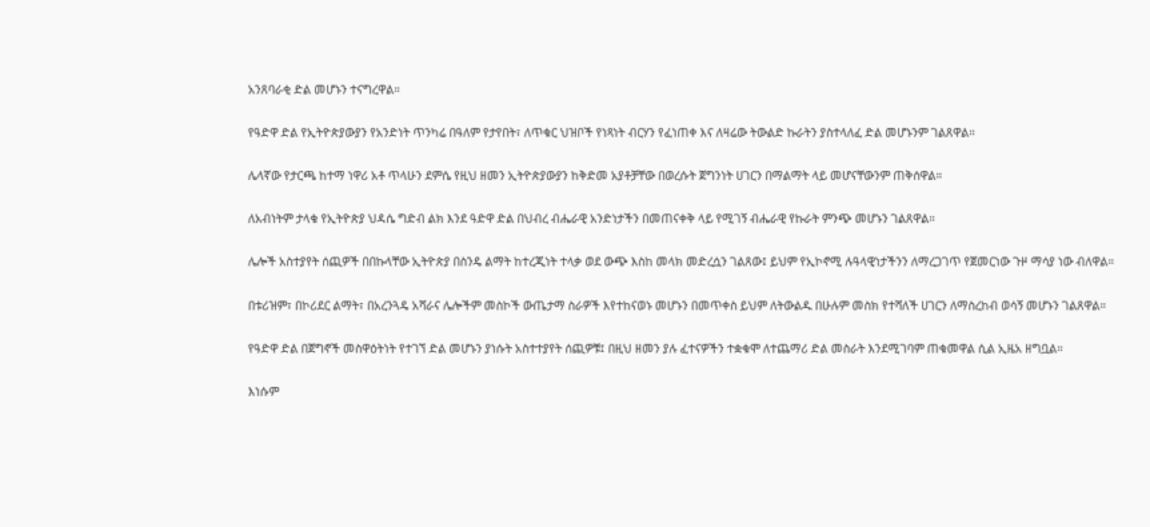አንጸባራቂ ድል መሆኑን ተናግረዋል።

የዓድዋ ድል የኢትዮጵያውያን የአንድነት ጥንካሬ በዓለም የታየበት፣ ለጥቁር ህዝቦች የነጻነት ብርሃን የፈነጠቀ እና ለዛሬው ትውልድ ኩራትን ያስተላለፈ ድል መሆኑንም ገልጸዋል።

ሌላኛው የታርጫ ከተማ ነዋሪ አቶ ጥላሁን ደምሴ የዚህ ዘመን ኢትዮጵያውያን ከቅድመ አያቶቻቸው በወረሱት ጀግንነት ሀገርን በማልማት ላይ መሆናቸውንም ጠቅሰዋል።

ለአብነትም ታላቁ የኢትዮጵያ ህዳሴ ግድብ ልክ እንደ ዓድዋ ድል በህብረ ብሔራዊ አንድነታችን በመጠናቀቅ ላይ የሚገኝ ብሔራዊ የኩራት ምንጭ መሆኑን ገልጸዋል።

ሌሎች አስተያየት ሰጪዎች በበኩላቸው ኢትዮጵያ በስንዴ ልማት ከተረጂነት ተላቃ ወደ ውጭ እስከ መላክ መድረሷን ገልጸው፤ ይህም የኢኮኖሚ ሉዓላዊነታችንን ለማረጋገጥ የጀመርነው ጉዞ ማሳያ ነው ብለዋል።

በቱሪዝም፣ በኮሪደር ልማት፣ በአረንጓዴ አሻራና ሌሎችም መስኮች ውጤታማ ስራዎች እየተከናወኑ መሆኑን በመጥቀስ ይህም ለትውልዱ በሁሉም መስክ የተሻለች ሀገርን ለማስረከብ ወሳኝ መሆኑን ገልጸዋል።

የዓድዋ ድል በጀግኖች መስዋዕትነት የተገኘ ድል መሆኑን ያነሱት አስተተያየት ሰጪዎቹ፤ በዚህ ዘመን ያሉ ፈተናዎችን ተቋቁሞ ለተጨማሪ ድል መስራት እንደሚገባም ጠቁመዋል ሲል ኢዜአ ዘግቧል።

እነሱም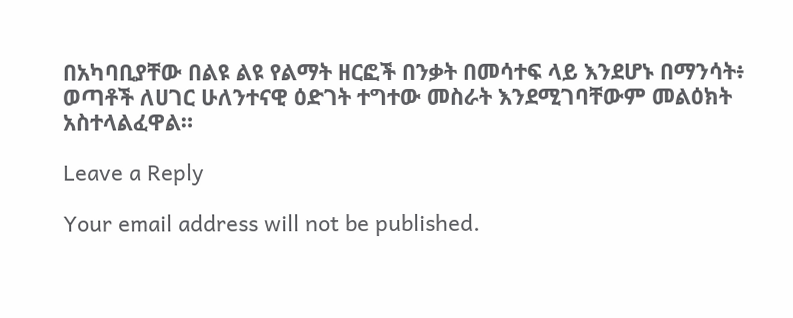በአካባቢያቸው በልዩ ልዩ የልማት ዘርፎች በንቃት በመሳተፍ ላይ እንደሆኑ በማንሳት፥ ወጣቶች ለሀገር ሁለንተናዊ ዕድገት ተግተው መስራት እንደሚገባቸውም መልዕክት አስተላልፈዋል።

Leave a Reply

Your email address will not be published.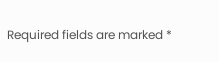Required fields are marked *